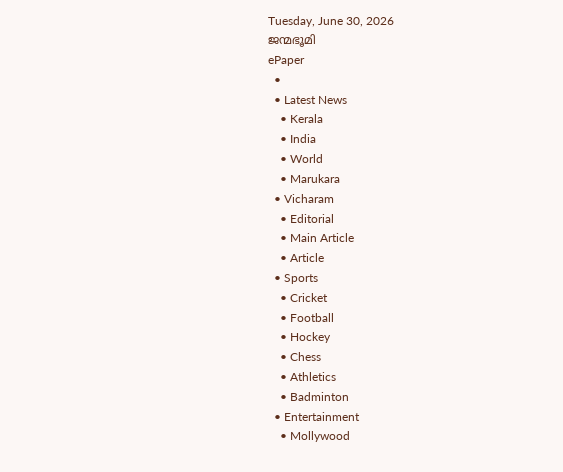Tuesday, June 30, 2026
ജന്മഭൂമി
ePaper
  •
  • Latest News
    • Kerala
    • India
    • World
    • Marukara
  • Vicharam
    • Editorial
    • Main Article
    • Article
  • Sports
    • Cricket
    • Football
    • Hockey
    • Chess
    • Athletics
    • Badminton
  • Entertainment
    • Mollywood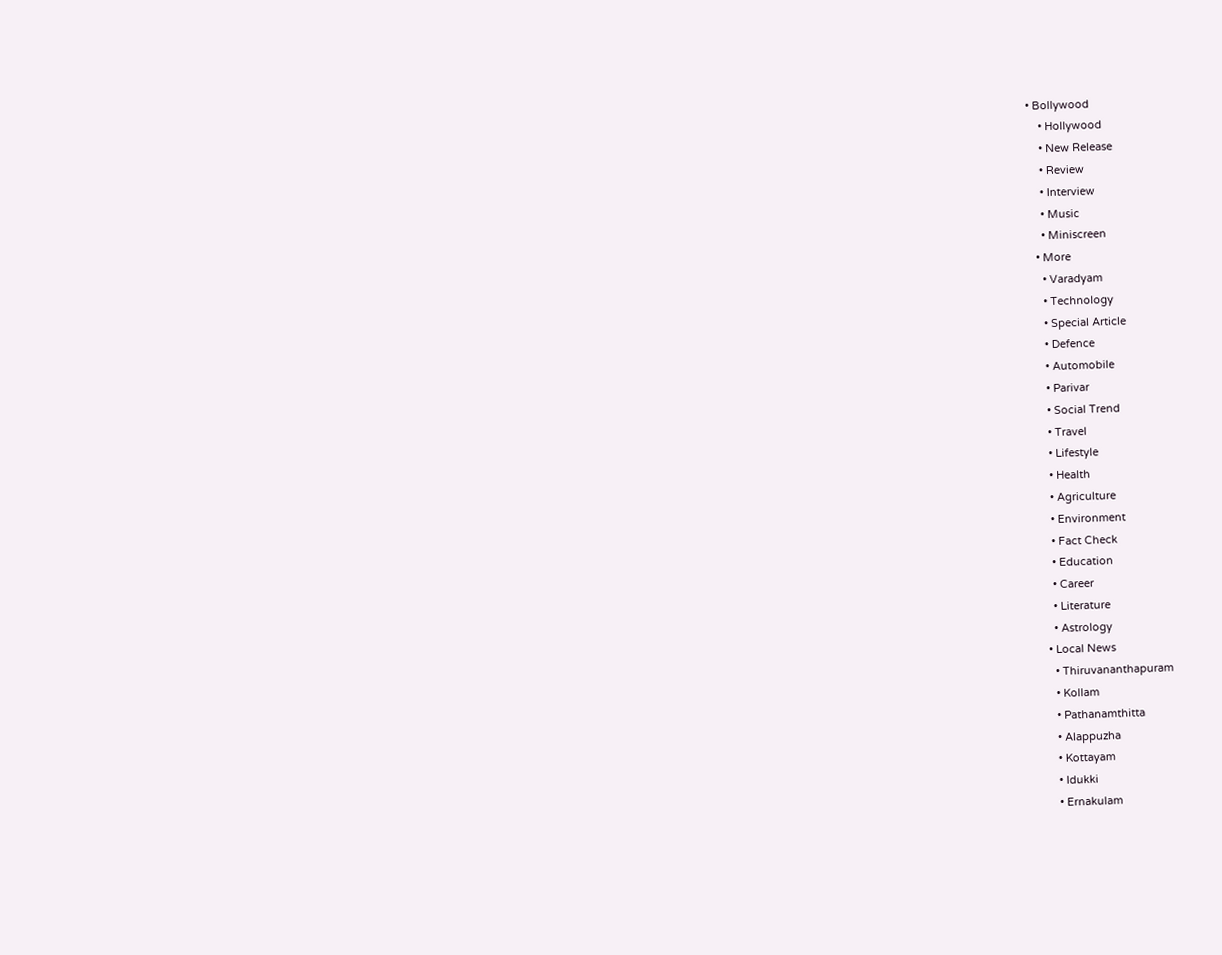• Bollywood
    • Hollywood
    • New Release
    • Review
    • Interview
    • Music
    • Miniscreen
  • More
    • Varadyam
    • Technology
    • Special Article
    • Defence
    • Automobile
    • Parivar
    • Social Trend
    • Travel
    • Lifestyle
    • Health
    • Agriculture
    • Environment
    • Fact Check
    • Education
    • Career
    • Literature
    • Astrology
  • Local News
    • Thiruvananthapuram
    • Kollam
    • Pathanamthitta
    • Alappuzha
    • Kottayam
    • Idukki
    • Ernakulam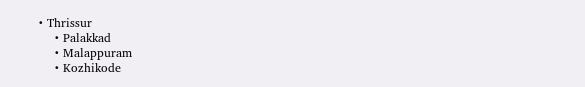• Thrissur
    • Palakkad
    • Malappuram
    • Kozhikode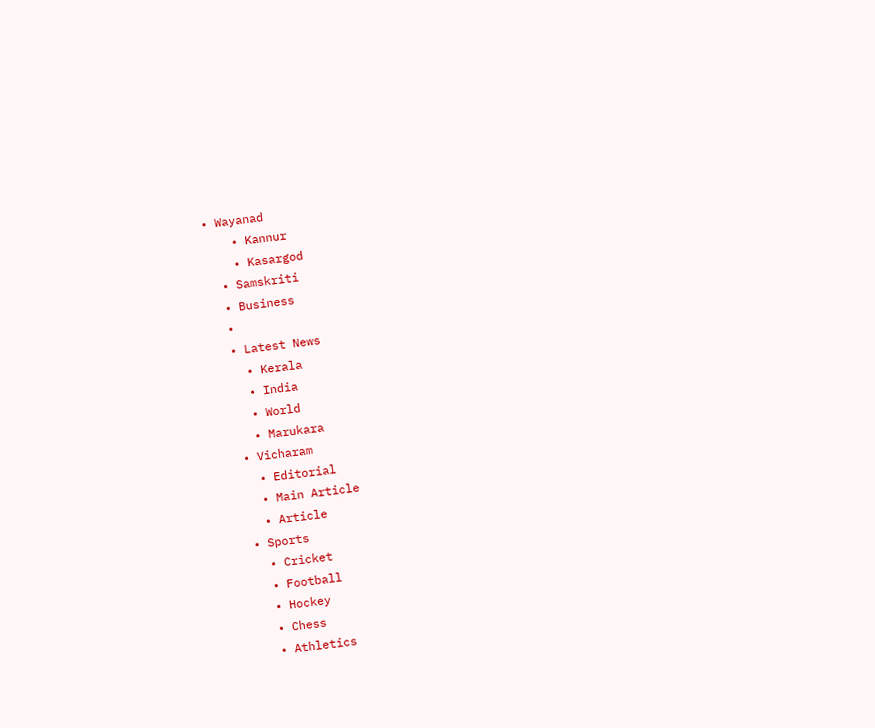• Wayanad
    • Kannur
    • Kasargod
  • Samskriti
  • Business
  •
  • Latest News
    • Kerala
    • India
    • World
    • Marukara
  • Vicharam
    • Editorial
    • Main Article
    • Article
  • Sports
    • Cricket
    • Football
    • Hockey
    • Chess
    • Athletics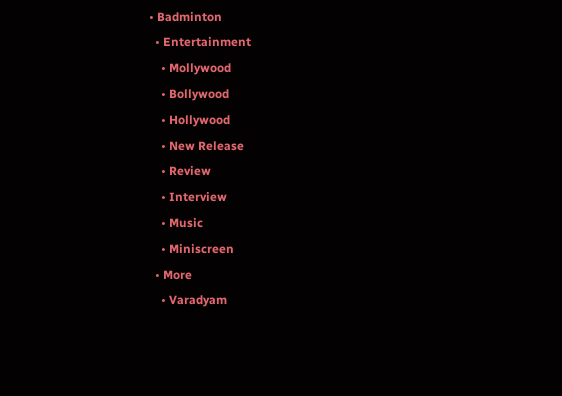• Badminton
  • Entertainment
    • Mollywood
    • Bollywood
    • Hollywood
    • New Release
    • Review
    • Interview
    • Music
    • Miniscreen
  • More
    • Varadyam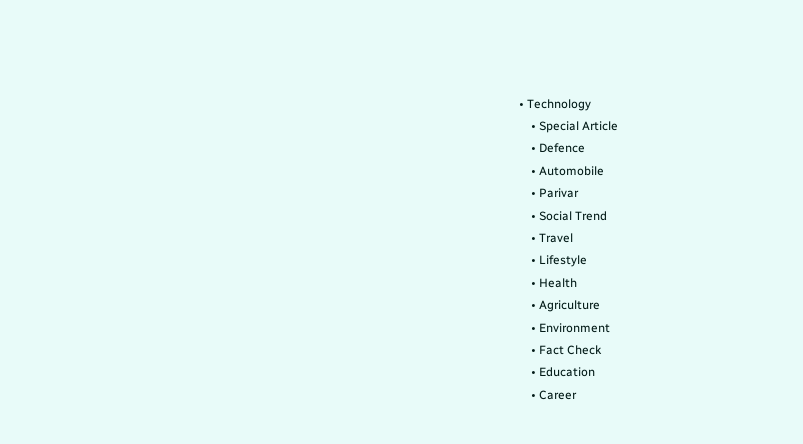• Technology
    • Special Article
    • Defence
    • Automobile
    • Parivar
    • Social Trend
    • Travel
    • Lifestyle
    • Health
    • Agriculture
    • Environment
    • Fact Check
    • Education
    • Career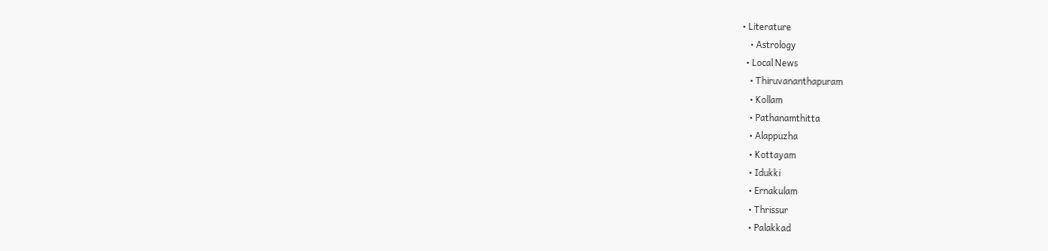• Literature
    • Astrology
  • Local News
    • Thiruvananthapuram
    • Kollam
    • Pathanamthitta
    • Alappuzha
    • Kottayam
    • Idukki
    • Ernakulam
    • Thrissur
    • Palakkad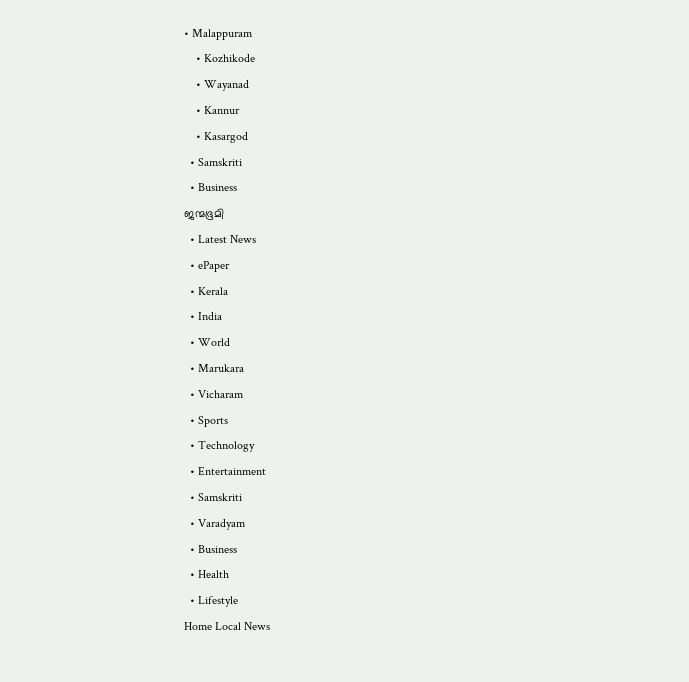• Malappuram
    • Kozhikode
    • Wayanad
    • Kannur
    • Kasargod
  • Samskriti
  • Business
ജന്മഭൂമി
  • Latest News
  • ePaper
  • Kerala
  • India
  • World
  • Marukara
  • Vicharam
  • Sports
  • Technology
  • Entertainment
  • Samskriti
  • Varadyam
  • Business
  • Health
  • Lifestyle
Home Local News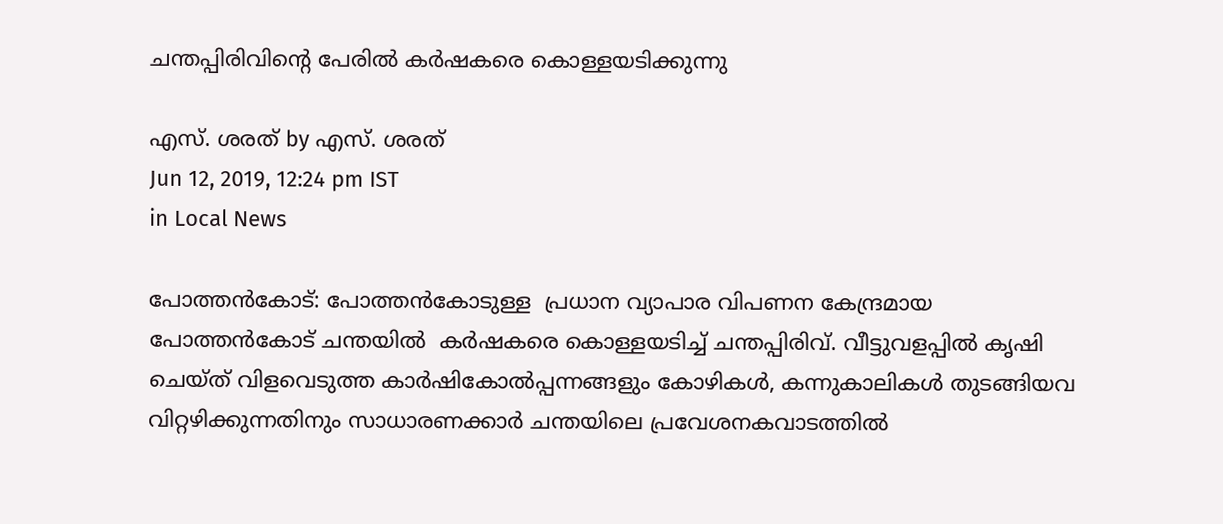ചന്തപ്പിരിവിന്റെ പേരില്‍ കര്‍ഷകരെ കൊള്ളയടിക്കുന്നു

എസ്. ശരത് by എസ്. ശരത്
Jun 12, 2019, 12:24 pm IST
in Local News

പോത്തന്‍കോട്: പോത്തന്‍കോടുള്ള  പ്രധാന വ്യാപാര വിപണന കേന്ദ്രമായ പോത്തന്‍കോട് ചന്തയില്‍  കര്‍ഷകരെ കൊള്ളയടിച്ച് ചന്തപ്പിരിവ്. വീട്ടുവളപ്പില്‍ കൃഷി ചെയ്ത് വിളവെടുത്ത കാര്‍ഷികോല്‍പ്പന്നങ്ങളും കോഴികള്‍, കന്നുകാലികള്‍ തുടങ്ങിയവ വിറ്റഴിക്കുന്നതിനും സാധാരണക്കാര്‍ ചന്തയിലെ പ്രവേശനകവാടത്തില്‍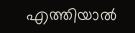എത്തിയാല്‍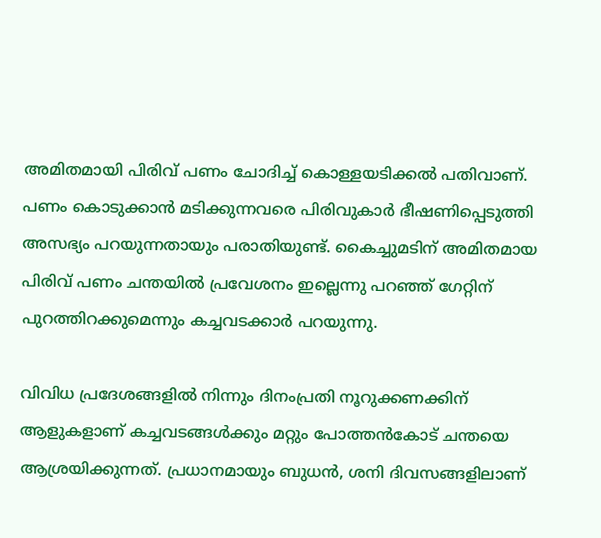അമിതമായി പിരിവ് പണം ചോദിച്ച് കൊള്ളയടിക്കല്‍ പതിവാണ്. പണം കൊടുക്കാന്‍ മടിക്കുന്നവരെ പിരിവുകാര്‍ ഭീഷണിപ്പെടുത്തി അസഭ്യം പറയുന്നതായും പരാതിയുണ്ട്. കൈച്ചുമടിന് അമിതമായ പിരിവ് പണം ചന്തയില്‍ പ്രവേശനം ഇല്ലെന്നു പറഞ്ഞ് ഗേറ്റിന് പുറത്തിറക്കുമെന്നും കച്ചവടക്കാര്‍ പറയുന്നു.

വിവിധ പ്രദേശങ്ങളില്‍ നിന്നും ദിനംപ്രതി നൂറുക്കണക്കിന് ആളുകളാണ് കച്ചവടങ്ങള്‍ക്കും മറ്റും പോത്തന്‍കോട് ചന്തയെ ആശ്രയിക്കുന്നത്. പ്രധാനമായും ബുധന്‍, ശനി ദിവസങ്ങളിലാണ്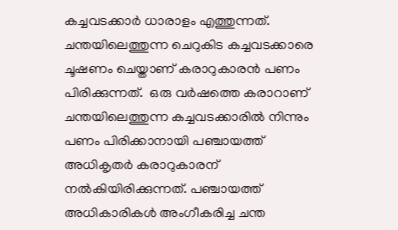കച്ചവടക്കാര്‍ ധാരാളം എത്തുന്നത്. ചന്തയിലെത്തുന്ന ചെറുകിട കച്ചവടക്കാരെ ചൂഷണം ചെയ്താണ് കരാറുകാരന്‍ പണം പിരിക്കുന്നത്.  ഒരു വര്‍ഷത്തെ കരാറാണ് ചന്തയിലെത്തുന്ന കച്ചവടക്കാരില്‍ നിന്നും പണം പിരിക്കാനായി പഞ്ചായത്ത് അധികൃതര്‍ കരാറുകാരന് നല്‍കിയിരിക്കുന്നത്. പഞ്ചായത്ത് അധികാരികള്‍ അംഗീകരിച്ച ചന്ത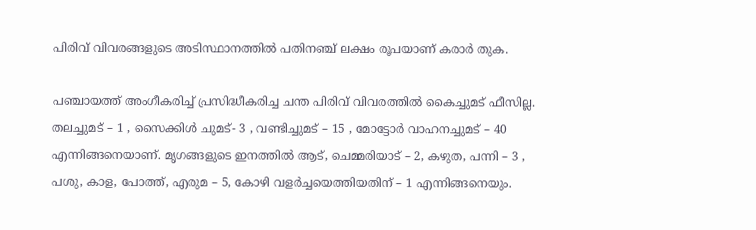പിരിവ് വിവരങ്ങളുടെ അടിസ്ഥാനത്തില്‍ പതിനഞ്ച് ലക്ഷം രൂപയാണ് കരാര്‍ തുക.

പഞ്ചായത്ത് അംഗീകരിച്ച് പ്രസിദ്ധീകരിച്ച ചന്ത പിരിവ് വിവരത്തില്‍ കൈച്ചുമട് ഫീസില്ല. തലച്ചുമട് – 1 , സൈക്കിള്‍ ചുമട്- 3 , വണ്ടിച്ചുമട് – 15 , മോട്ടോര്‍ വാഹനച്ചുമട് – 40 എന്നിങ്ങനെയാണ്. മൃഗങ്ങളുടെ ഇനത്തില്‍ ആട്, ചെമ്മരിയാട് – 2, കഴുത, പന്നി – 3 , പശു, കാള, പോത്ത്, എരുമ – 5, കോഴി വളര്‍ച്ചയെത്തിയതിന് – 1 എന്നിങ്ങനെയും.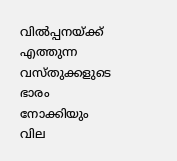വില്‍പ്പനയ്‌ക്ക് എത്തുന്ന വസ്തുക്കളുടെ ഭാരം നോക്കിയും വില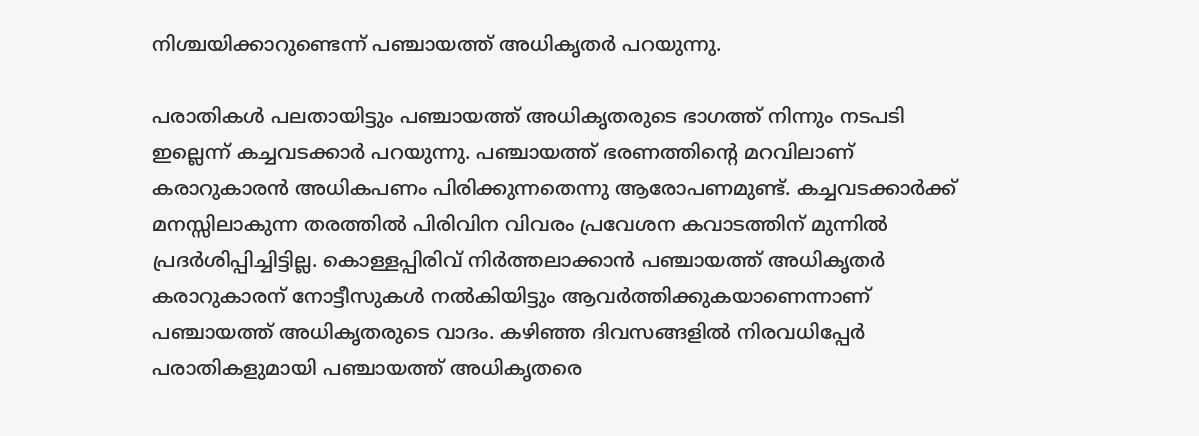നിശ്ചയിക്കാറുണ്ടെന്ന് പഞ്ചായത്ത് അധികൃതര്‍ പറയുന്നു.

പരാതികള്‍ പലതായിട്ടും പഞ്ചായത്ത് അധികൃതരുടെ ഭാഗത്ത് നിന്നും നടപടി ഇല്ലെന്ന് കച്ചവടക്കാര്‍ പറയുന്നു. പഞ്ചായത്ത് ഭരണത്തിന്റെ മറവിലാണ് കരാറുകാരന്‍ അധികപണം പിരിക്കുന്നതെന്നു ആരോപണമുണ്ട്. കച്ചവടക്കാര്‍ക്ക് മനസ്സിലാകുന്ന തരത്തില്‍ പിരിവിന വിവരം പ്രവേശന കവാടത്തിന് മുന്നില്‍ പ്രദര്‍ശിപ്പിച്ചിട്ടില്ല. കൊള്ളപ്പിരിവ് നിര്‍ത്തലാക്കാന്‍ പഞ്ചായത്ത് അധികൃതര്‍ കരാറുകാരന് നോട്ടീസുകള്‍ നല്‍കിയിട്ടും ആവര്‍ത്തിക്കുകയാണെന്നാണ് പഞ്ചായത്ത് അധികൃതരുടെ വാദം. കഴിഞ്ഞ ദിവസങ്ങളില്‍ നിരവധിപ്പേര്‍ പരാതികളുമായി പഞ്ചായത്ത് അധികൃതരെ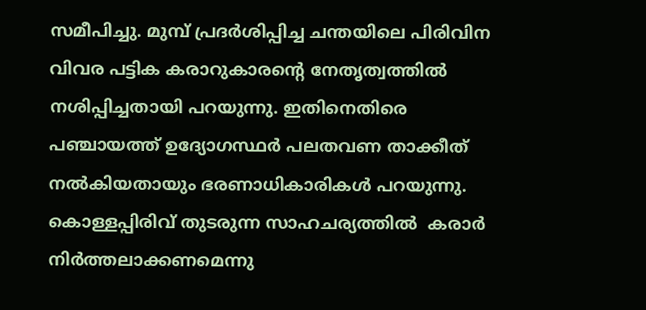സമീപിച്ചു. മുമ്പ് പ്രദര്‍ശിപ്പിച്ച ചന്തയിലെ പിരിവിന വിവര പട്ടിക കരാറുകാരന്റെ നേതൃത്വത്തില്‍ നശിപ്പിച്ചതായി പറയുന്നു. ഇതിനെതിരെ പഞ്ചായത്ത് ഉദ്യോഗസ്ഥര്‍ പലതവണ താക്കീത് നല്‍കിയതായും ഭരണാധികാരികള്‍ പറയുന്നു.  കൊള്ളപ്പിരിവ് തുടരുന്ന സാഹചര്യത്തില്‍  കരാര്‍ നിര്‍ത്തലാക്കണമെന്നു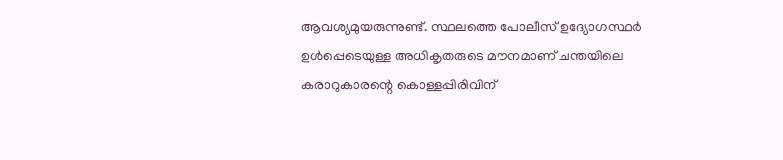ആവശ്യമുയരുന്നുണ്ട്. സ്ഥലത്തെ പോലീസ് ഉദ്യോഗസ്ഥര്‍ ഉള്‍പ്പെടെയുള്ള അധികൃതരുടെ മൗനമാണ് ചന്തയിലെ കരാറുകാരന്റെ കൊള്ളപ്പിരിവിന്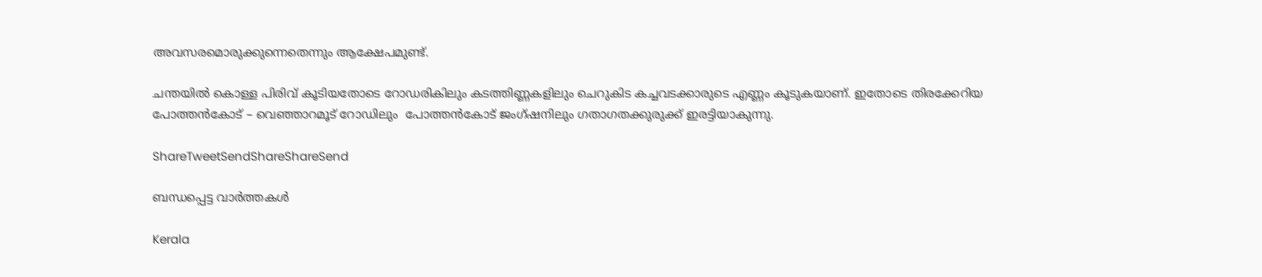അവസരമൊരുക്കുന്നെതെന്നും ആക്ഷേപമുണ്ട്.

ചന്തയില്‍ കൊള്ള പിരിവ് കൂടിയതോടെ റോഡരികിലും കടത്തിണ്ണകളിലും ചെറുകിട കച്ചവടക്കാരുടെ എണ്ണം കൂടുകയാണ്. ഇതോടെ തിരക്കേറിയ പോത്തന്‍കോട് – വെഞ്ഞാറമൂട് റോഡിലും  പോത്തന്‍കോട് ജംഗ്ഷനിലും ഗതാഗതക്കുരുക്ക് ഇരട്ടിയാകുന്നു.

ShareTweetSendShareShareSend

ബന്ധപ്പെട്ട വാര്‍ത്തകള്‍

Kerala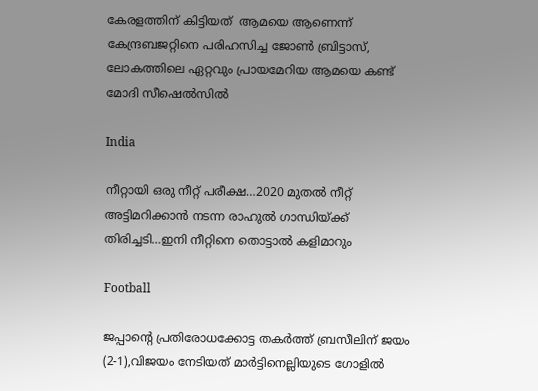കേരളത്തിന് കിട്ടിയത്  ആമയെ ആണെന്ന് കേന്ദ്രബജറ്റിനെ പരിഹസിച്ച ജോണ്‍ ബ്രിട്ടാസ്, ലോകത്തിലെ ഏറ്റവും പ്രായമേറിയ ആമയെ കണ്ട് മോദി സീഷെല്‍സില്‍

India

നീറ്റായി ഒരു നീറ്റ് പരീക്ഷ…2020 മുതല്‍ നീറ്റ് അട്ടിമറിക്കാന്‍ നടന്ന രാഹുല്‍ ഗാന്ധിയ്‌ക്ക് തിരിച്ചടി…ഇനി നീറ്റിനെ തൊട്ടാല്‍ കളിമാറും

Football

ജപ്പാന്റെ പ്രതിരോധക്കോട്ട തകര്‍ത്ത് ബ്രസീലിന് ജയം (2-1),വിജയം നേടിയത് മാര്‍ട്ടിനെല്ലിയുടെ ഗോളില്‍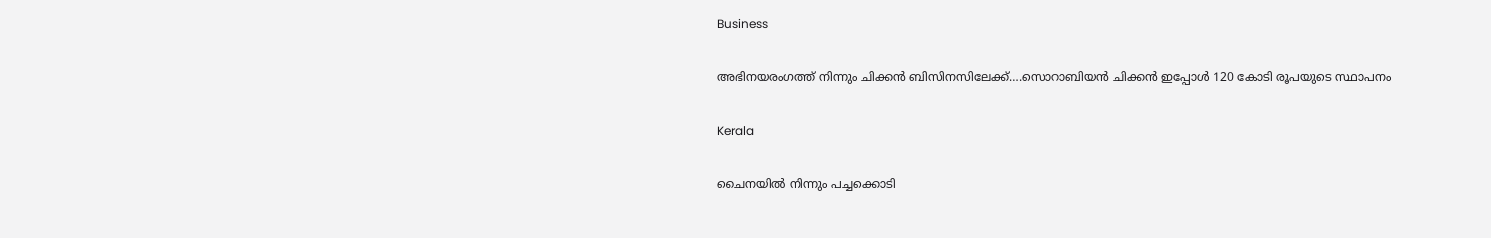Business

അഭിനയരംഗത്ത് നിന്നും ചിക്കന്‍ ബിസിനസിലേക്ക്….സൊറാബിയന്‍ ചിക്കന്‍ ഇപ്പോള്‍ 120 കോടി രൂപയുടെ സ്ഥാപനം

Kerala

ചൈനയില്‍ നിന്നും പച്ചക്കൊടി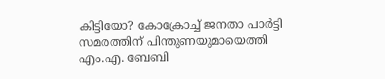കിട്ടിയോ? കോക്രോച്ച് ജനതാ പാര്‍ട്ടി സമരത്തിന് പിന്തുണയുമായെത്തി എം.എ. ബേബി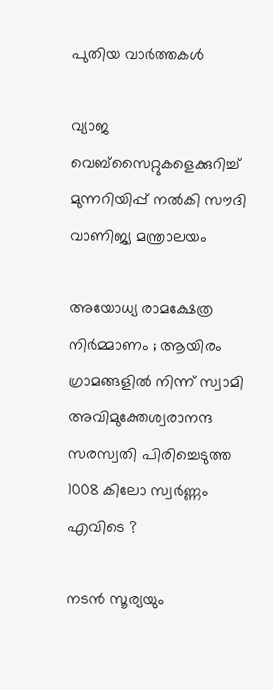പുതിയ വാര്‍ത്തകള്‍

വ്യാജ വെബ്സൈറ്റുകളെക്കുറിച്ച് മുന്നറിയിപ്പ് നൽകി സൗദി വാണിജ്യ മന്ത്രാലയം

അയോധ്യ രാമക്ഷേത്ര നിർമ്മാണം ; ആയിരം ഗ്രാമങ്ങളിൽ നിന്ന് സ്വാമി അവിമുക്തേശ്വരാനന്ദ സരസ്വതി പിരിച്ചെടുത്ത 1008 കിലോ സ്വർണ്ണം എവിടെ ?

നടന്‍ സൂര്യയും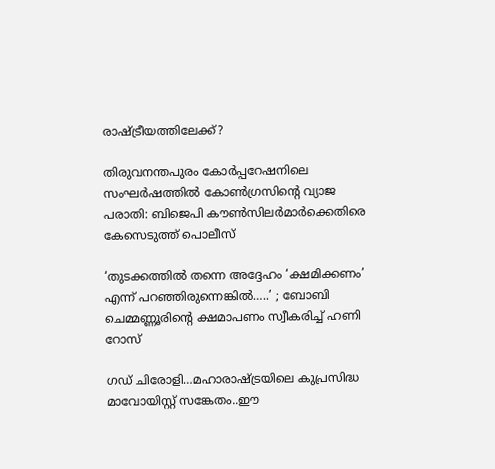രാഷ്‌ട്രീയത്തിലേക്ക്?

തിരുവനന്തപുരം കോര്‍പ്പറേഷനിലെ സംഘര്‍ഷത്തില്‍ കോണ്‍ഗ്രസിന്റെ വ്യാജ പരാതി: ബിജെപി കൗണ്‍സിലര്‍മാര്‍ക്കെതിരെ കേസെടുത്ത് പൊലീസ്

‘തുടക്കത്തിൽ തന്നെ അദ്ദേഹം ‘ക്ഷമിക്കണം’ എന്ന് പറഞ്ഞിരുന്നെങ്കിൽ…..’ ; ബോബി ചെമ്മണ്ണൂരിന്റെ ക്ഷമാപണം സ്വീകരിച്ച് ഹണി റോസ്

ഗഡ് ചിരോളി…മഹാരാഷ്‌ട്രയിലെ കുപ്രസിദ്ധ മാവോയിസ്റ്റ് സങ്കേതം..ഈ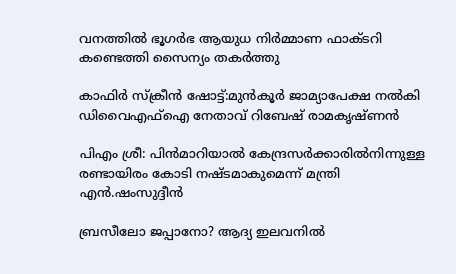വനത്തില്‍ ഭൂഗര്‍ഭ ആയുധ നിര്‍മ്മാണ ഫാക്ടറി കണ്ടെത്തി സൈന്യം തകര്‍ത്തു

കാഫിര്‍ സ്‌ക്രീന്‍ ഷോട്ട്:മുന്‍കൂര്‍ ജാമ്യാപേക്ഷ നല്‍കി ഡിവൈഎഫ്‌ഐ നേതാവ് റിബേഷ് രാമകൃഷ്ണന്‍

പിഎം ശ്രീ: പിന്‍മാറിയാല്‍ കേന്ദ്രസര്‍ക്കാരില്‍നിന്നുള്ള രണ്ടായിരം കോടി നഷ്ടമാകുമെന്ന് മന്ത്രി എന്‍.ഷംസുദ്ദീന്‍

ബ്രസീലോ ജപ്പാനോ? ആദ്യ ഇലവനില്‍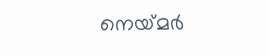നെയ്‌മര്‍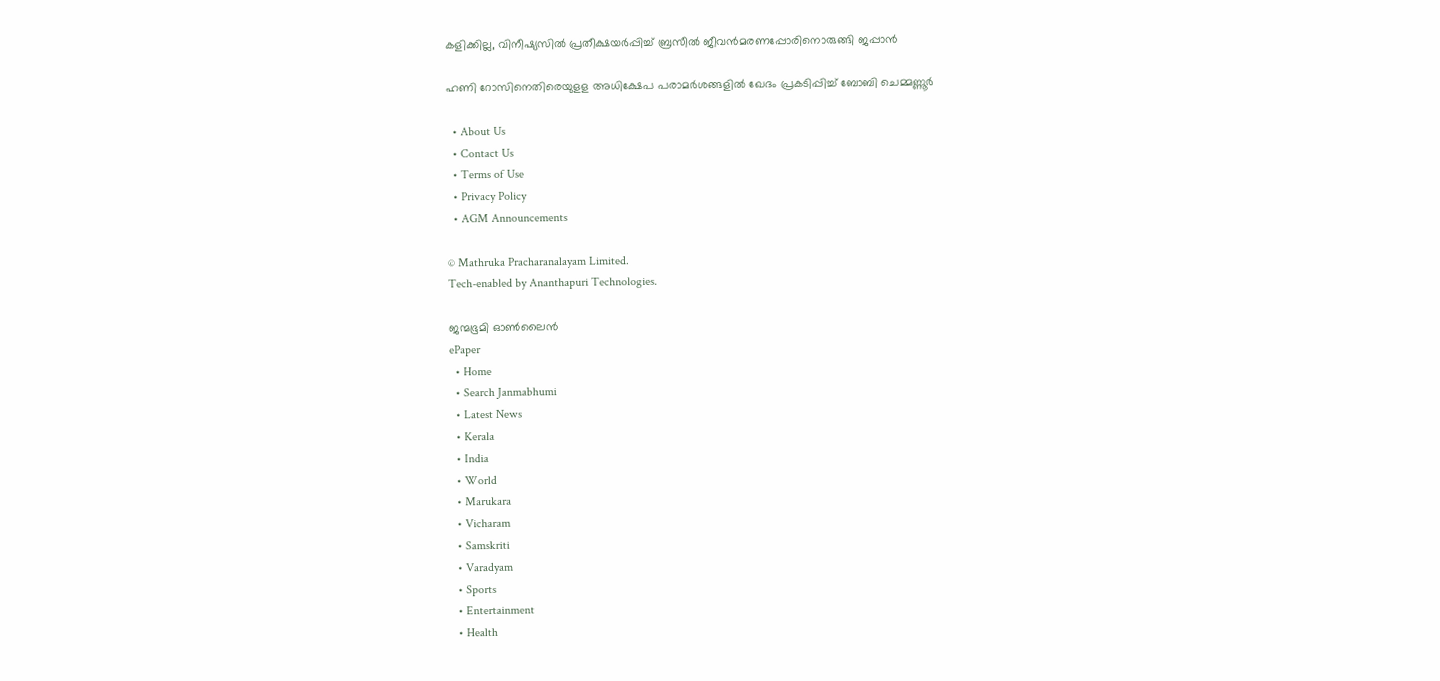കളിക്കില്ല, വിനീഷ്യസില്‍ പ്രതീക്ഷയര്‍പ്പിച്ച് ബ്രസീല്‍ ജീവന്‍മരണപ്പോരിനൊരുങ്ങി ജപ്പാന്‍

ഹണി റോസിനെതിരെയുളള അധിക്ഷേപ പരാമര്‍ശങ്ങളില്‍ ഖേദം പ്രകടിപ്പിച്ച് ബോബി ചെമ്മണ്ണൂര്‍

  • About Us
  • Contact Us
  • Terms of Use
  • Privacy Policy
  • AGM Announcements

© Mathruka Pracharanalayam Limited.
Tech-enabled by Ananthapuri Technologies.

ജന്മഭൂമി ഓണ്‍ലൈന്‍
ePaper
  • Home
  • Search Janmabhumi
  • Latest News
  • Kerala
  • India
  • World
  • Marukara
  • Vicharam
  • Samskriti
  • Varadyam
  • Sports
  • Entertainment
  • Health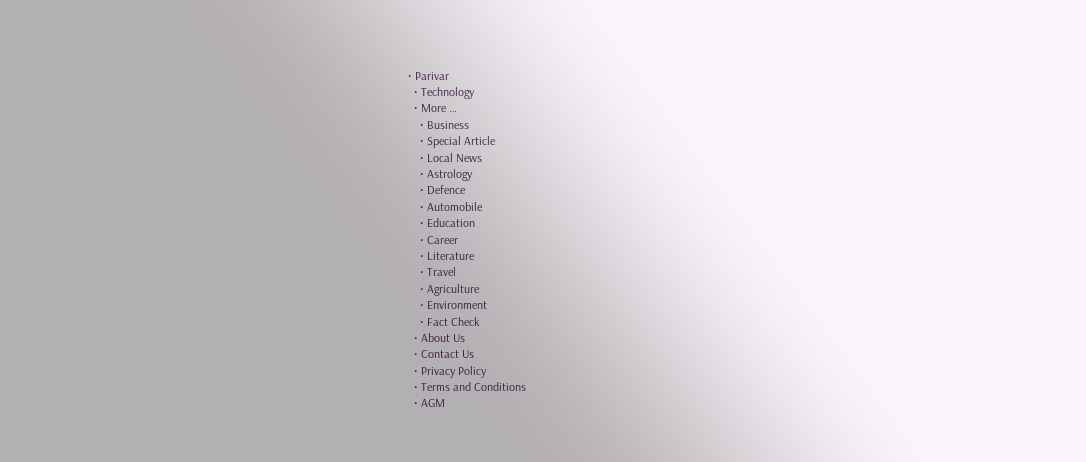• Parivar
  • Technology
  • More …
    • Business
    • Special Article
    • Local News
    • Astrology
    • Defence
    • Automobile
    • Education
    • Career
    • Literature
    • Travel
    • Agriculture
    • Environment
    • Fact Check
  • About Us
  • Contact Us
  • Privacy Policy
  • Terms and Conditions
  • AGM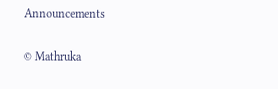Announcements

© Mathruka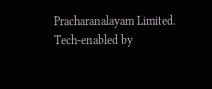Pracharanalayam Limited.
Tech-enabled by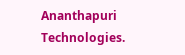Ananthapuri Technologies.